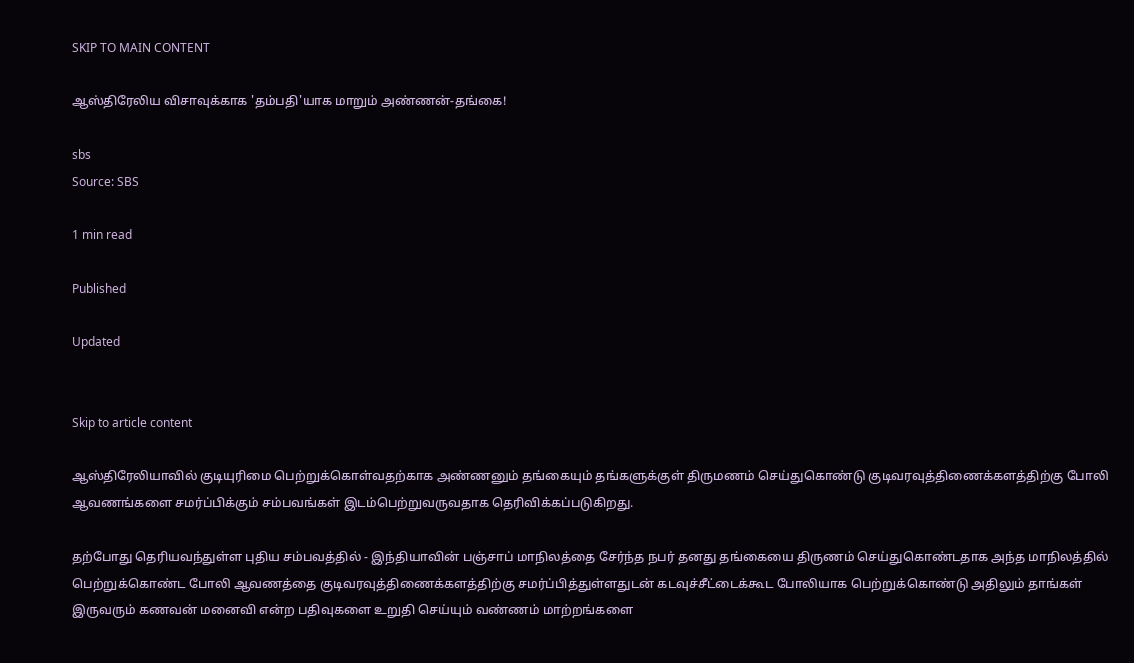SKIP TO MAIN CONTENT

ஆஸ்திரேலிய விசாவுக்காக 'தம்பதி'யாக மாறும் அண்ணன்-தங்கை!

sbs
Source: SBS

1 min read

Published

Updated


Skip to article content

ஆஸ்திரேலியாவில் குடியுரிமை பெற்றுக்கொள்வதற்காக அண்ணனும் தங்கையும் தங்களுக்குள் திருமணம் செய்துகொண்டு குடிவரவுத்திணைக்களத்திற்கு போலி ஆவணங்களை சமர்ப்பிக்கும் சம்பவங்கள் இடம்பெற்றுவருவதாக தெரிவிக்கப்படுகிறது.

தற்போது தெரியவந்துள்ள புதிய சம்பவத்தில் - இந்தியாவின் பஞ்சாப் மாநிலத்தை சேர்ந்த நபர் தனது தங்கையை திருணம் செய்துகொண்டதாக அந்த மாநிலத்தில் பெற்றுக்கொண்ட போலி ஆவணத்தை குடிவரவுத்திணைக்களத்திற்கு சமர்ப்பித்துள்ளதுடன் கடவுச்சீட்டைக்கூட போலியாக பெற்றுக்கொண்டு அதிலும் தாங்கள் இருவரும் கணவன் மனைவி என்ற பதிவுகளை உறுதி செய்யும் வண்ணம் மாற்றங்களை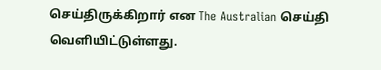செய்திருக்கிறார் என The Australian செய்தி வெளியிட்டுள்ளது.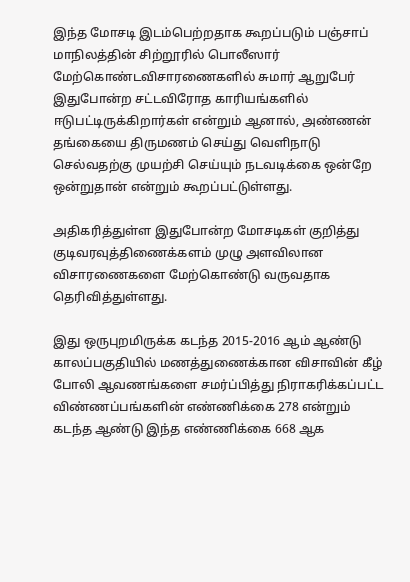இந்த மோசடி இடம்பெற்றதாக கூறப்படும் பஞ்சாப் மாநிலத்தின் சிற்றூரில் பொலீஸார் மேற்கொண்டவிசாரணைகளில் சுமார் ஆறுபேர் இதுபோன்ற சட்டவிரோத காரியங்களில் ஈடுபட்டிருக்கிறார்கள் என்றும் ஆனால், அண்ணன் தங்கையை திருமணம் செய்து வெளிநாடு செல்வதற்கு முயற்சி செய்யும் நடவடிக்கை ஒன்றே ஒன்றுதான் என்றும் கூறப்பட்டுள்ளது.

அதிகரித்துள்ள இதுபோன்ற மோசடிகள் குறித்து குடிவரவுத்திணைக்களம் முழு அளவிலான விசாரணைகளை மேற்கொண்டு வருவதாக தெரிவித்துள்ளது.

இது ஒருபுறமிருக்க கடந்த 2015-2016 ஆம் ஆண்டு காலப்பகுதியில் மணத்துணைக்கான விசாவின் கீழ் போலி ஆவணங்களை சமர்ப்பித்து நிராகரிக்கப்பட்ட விண்ணப்பங்களின் எண்ணிக்கை 278 என்றும் கடந்த ஆண்டு இந்த எண்ணிக்கை 668 ஆக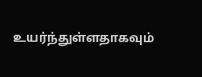உயர்ந்துள்ளதாகவும்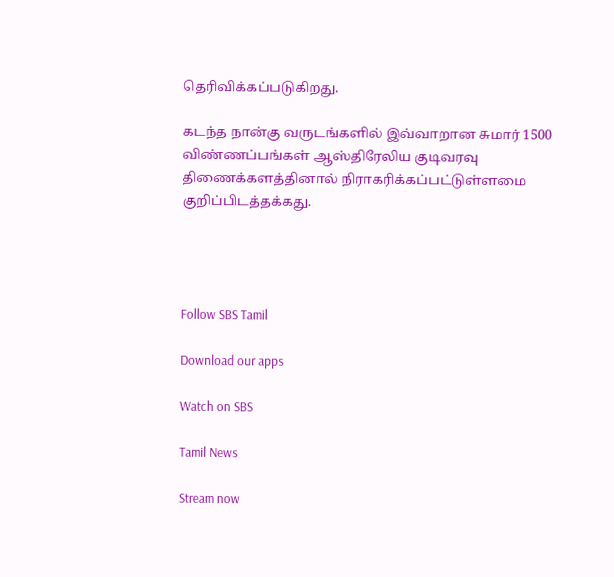தெரிவிக்கப்படுகிறது.

கடந்த நான்கு வருடங்களில் இவ்வாறான சுமார் 1500 விண்ணப்பங்கள் ஆஸ்திரேலிய குடிவரவு திணைக்களத்தினால் நிராகரிக்கப்பட்டுள்ளமை குறிப்பிடத்தக்கது.




Follow SBS Tamil

Download our apps

Watch on SBS

Tamil News

Stream now